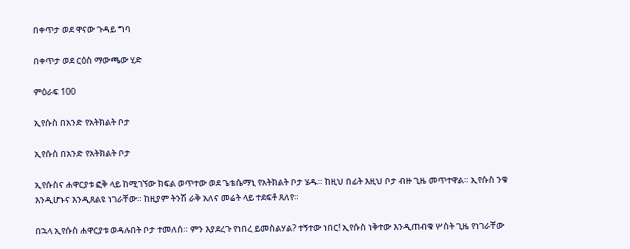በቀጥታ ወደ ዋናው ጉዳይ ግባ

በቀጥታ ወደ ርዕስ ማውጫው ሂድ

ምዕራፍ 100

ኢየሱስ በአንድ የአትክልት ቦታ

ኢየሱስ በአንድ የአትክልት ቦታ

ኢየሱስና ሐዋርያቱ ፎቅ ላይ ከሚገኘው ክፍል ወጥተው ወደ ጌቴሴማኒ የአትክልት ቦታ ሄዱ። ከዚህ በፊት እዚህ ቦታ ብዙ ጊዜ መጥተዋል። ኢየሱስ ንቁ እንዲሆኑና እንዲጸልዩ ነገራቸው። ከዚያም ትንሽ ራቅ አለና መሬት ላይ ተደፍቶ ጸለየ።

በኋላ ኢየሱስ ሐዋርያቱ ወዳሉበት ቦታ ተመለሰ። ምን እያደረጉ የነበረ ይመስልሃል? ተኝተው ነበር! ኢየሱስ ነቅተው እንዲጠብቁ ሦስት ጊዜ የነገራቸው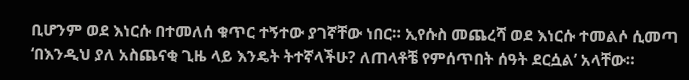ቢሆንም ወደ እነርሱ በተመለሰ ቁጥር ተኝተው ያገኛቸው ነበር። ኢየሱስ መጨረሻ ወደ እነርሱ ተመልሶ ሲመጣ ‘በእንዲህ ያለ አስጨናቂ ጊዜ ላይ እንዴት ትተኛላችሁ? ለጠላቶቼ የምሰጥበት ሰዓት ደርሷል’ አላቸው።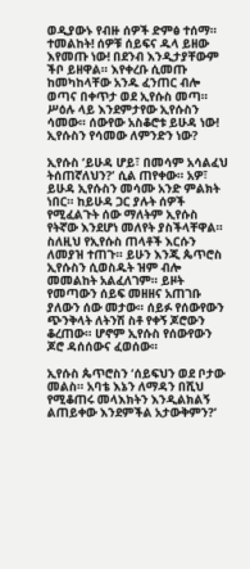ወዲያውኑ የብዙ ሰዎች ድምፅ ተሰማ። ተመልከት! ሰዎቹ ሰይፍና ዱላ ይዘው እየመጡ ነው! በደንብ እንዲታያቸውም ችቦ ይዘዋል። እየቀረቡ ሲመጡ ከመካከላቸው አንዱ ፈንጠር ብሎ ወጣና በቀጥታ ወደ ኢየሱስ መጣ። ሥዕሉ ላይ እንደምታየው ኢየሱስን ሳመው። ሰውየው አስቆሮቱ ይሁዳ ነው! ኢየሱስን የሳመው ለምንድን ነው?

ኢየሱስ ‘ይሁዳ ሆይ፣ በመሳም አሳልፈህ ትሰጠኛለህን?’ ሲል ጠየቀው። አዎ፣ ይሁዳ ኢየሱስን መሳሙ አንድ ምልክት ነበር። ከይሁዳ ጋር ያሉት ሰዎች የሚፈልጉት ሰው ማለትም ኢየሱስ የትኛው እንደሆነ መለየት ያስችላቸዋል። ስለዚህ የኢየሱስ ጠላቶች እርሱን ለመያዝ ተጠጉ። ይሁን እንጂ ጴጥሮስ ኢየሱስን ሲወስዱት ዝም ብሎ መመልከት አልፈለገም። ይዞት የመጣውን ሰይፍ መዘዘና አጠገቡ ያለውን ሰው መታው። ሰይፉ የሰውየውን ጭንቅላት ለትንሽ ስቶ የቀኝ ጆሮውን ቆረጠው። ሆኖም ኢየሱስ የሰውየውን ጆሮ ዳሰሰውና ፈወሰው።

ኢየሱስ ጴጥሮስን ‘ሰይፍህን ወደ ቦታው መልስ። አባቴ እኔን ለማዳን በሺህ የሚቆጠሩ መላእክትን እንዲልክልኝ ልጠይቀው እንደምችል አታውቅምን?’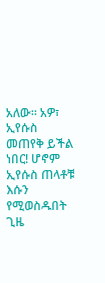አለው። አዎ፣ ኢየሱስ መጠየቅ ይችል ነበር! ሆኖም ኢየሱስ ጠላቶቹ እሱን የሚወስዱበት ጊዜ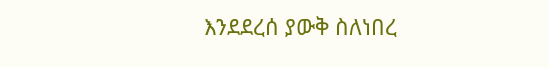እንደደረሰ ያውቅ ስለነበረ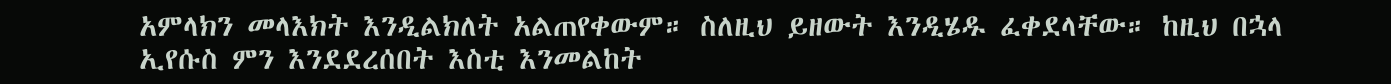አምላክን መላእክት እንዲልክለት አልጠየቀውም። ስለዚህ ይዘውት እንዲሄዱ ፈቀደላቸው። ከዚህ በኋላ ኢየሱስ ምን እንደደረሰበት እስቲ እንመልከት